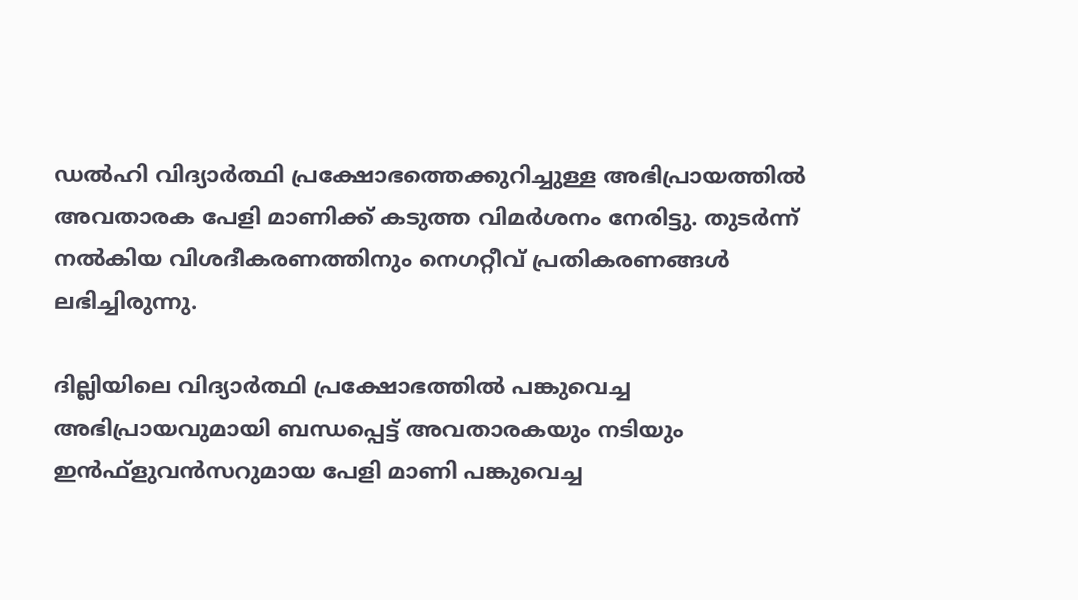ഡൽഹി വിദ്യാർത്ഥി പ്രക്ഷോഭത്തെക്കുറിച്ചുള്ള അഭിപ്രായത്തിൽ അവതാരക പേളി മാണിക്ക് കടുത്ത വിമർശനം നേരിട്ടു. തുടർന്ന് നൽകിയ വിശദീകരണത്തിനും നെഗറ്റീവ് പ്രതികരണങ്ങൾ ലഭിച്ചിരുന്നു.

ദില്ലിയിലെ വിദ്യാർത്ഥി പ്രക്ഷോഭത്തിൽ പങ്കുവെച്ച അഭിപ്രായവുമായി ബന്ധപ്പെട്ട് അവതാരകയും നടിയും ഇൻഫ്ളുവൻസറുമായ പേളി മാണി പങ്കുവെച്ച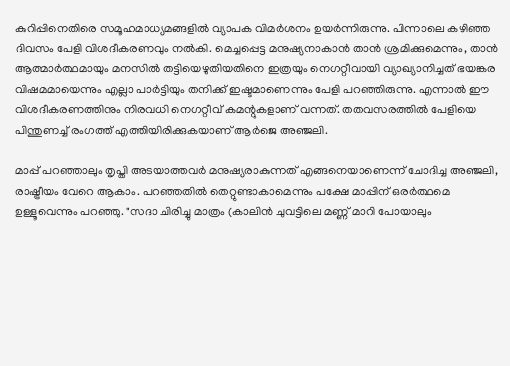കുറിപ്പിനെതിരെ സമൂഹമാധ്യമങ്ങളിൽ വ്യാപക വിമർശനം ഉയർന്നിരുന്നു. പിന്നാലെ കഴിഞ്ഞ ദിവസം പേളി വിശദീകരണവും നൽകി. മെച്ചപ്പെട്ട മനുഷ്യനാകാൻ താൻ ശ്രമിക്കുമെന്നും, താൻ ആത്മാര്‍ത്ഥമായും മനസില്‍ തട്ടിയെഴുതിയതിനെ ഇത്രയും നെഗറ്റീവായി വ്യാഖ്യാനിച്ചത് ഭയങ്കര വിഷമമായെന്നും എല്ലാ പാർട്ടിയും തനിക്ക് ഇഷ്ടമാണെന്നും പേളി പറഞ്ഞിരുന്നു. എന്നാൽ ഈ വിശദീകരണത്തിനും നിരവധി നെഗറ്റീവ് കമന്റുകളാണ് വന്നത്. തതവസരത്തിൽ പേളിയെ പിന്തുണച്ച് രംഗത്ത് എത്തിയിരിക്കുകയാണ് ആർജെ അഞ്ജലി.

മാപ്പ് പറഞ്ഞാലും തൃപ്തി അടയാത്തവർ മനുഷ്യരാകുന്നത് എങ്ങനെയാണെന്ന് ചോദിച്ച അഞ്ജലി, രാഷ്ട്രീയം വേറെ ആകാം. പറഞ്ഞതിൽ തെറ്റുണ്ടാകാമെന്നും പക്ഷേ മാപ്പിന് ഒരർത്ഥമെ ഉള്ളൂവെന്നും പറഞ്ഞു. "സദാ ചിരിച്ചു മാത്രം (കാലിൻ ചുവട്ടിലെ മണ്ണ് മാറി പോയാലും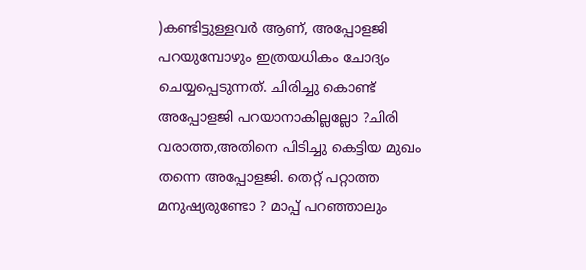)കണ്ടിട്ടുള്ളവർ ആണ്, അപ്പോളജി പറയുമ്പോഴും ഇത്രയധികം ചോദ്യം ചെയ്യപ്പെടുന്നത്. ചിരിച്ചു കൊണ്ട് അപ്പോളജി പറയാനാകില്ലല്ലോ ?ചിരി വരാത്ത,അതിനെ പിടിച്ചു കെട്ടിയ മുഖം തന്നെ അപ്പോളജി. തെറ്റ് പറ്റാത്ത മനുഷ്യരുണ്ടോ ? മാപ്പ് പറഞ്ഞാലും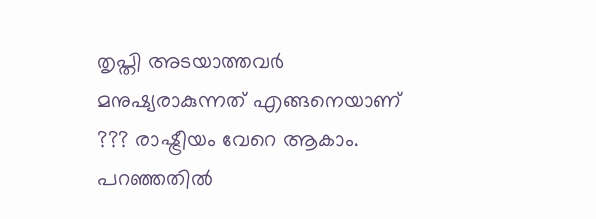തൃപ്തി അടയാത്തവർ മനുഷ്യരാകുന്നത് എങ്ങനെയാണ് ??? രാഷ്ട്രീയം വേറെ ആകാം. പറഞ്ഞതിൽ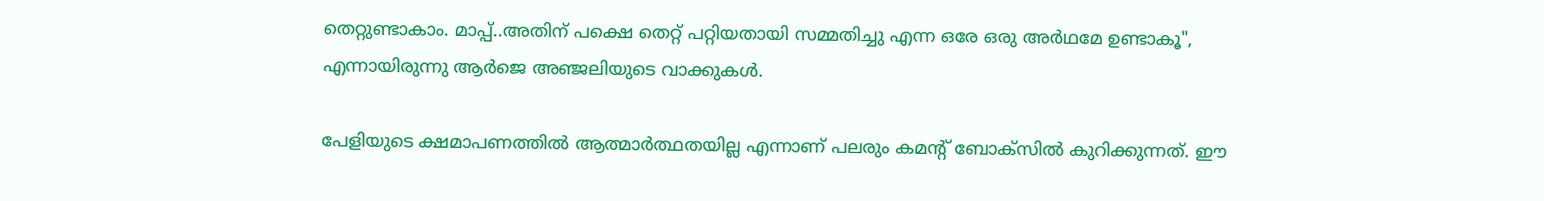തെറ്റുണ്ടാകാം. മാപ്പ്..അതിന് പക്ഷെ തെറ്റ് പറ്റിയതായി സമ്മതിച്ചു എന്ന ഒരേ ഒരു അർഥമേ ഉണ്ടാകൂ", എന്നായിരുന്നു ആർജെ അഞ്ജലിയുടെ വാക്കുകൾ.

പേളിയു‌ടെ ക്ഷമാപണത്തിൽ ആത്മാർത്ഥതയില്ല എന്നാണ് പലരും കമന്റ് ബോക്സിൽ കുറിക്കുന്നത്. ഈ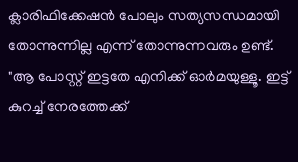ക്ലാരിഫിക്കേഷൻ പോലും സത്യസന്ധമായി തോന്നുന്നില്ല എന്ന് തോന്നുന്നവരും ഉണ്ട്. "ആ പോസ്റ്റ് ഇട്ടതേ എനിക്ക് ഓര്‍മയുള്ളൂ. ഇട്ട് കുറച്ച് നേരത്തേക്ക്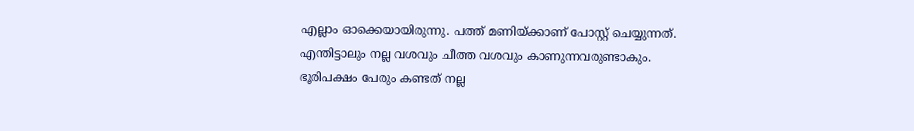എല്ലാം ഓക്കെയായിരുന്നു. പത്ത് മണിയ്ക്കാണ് പോസ്റ്റ് ചെയ്യുന്നത്. എന്തിട്ടാലും നല്ല വശവും ചീത്ത വശവും കാണുന്നവരുണ്ടാകും. ഭൂരിപക്ഷം പേരും കണ്ടത് നല്ല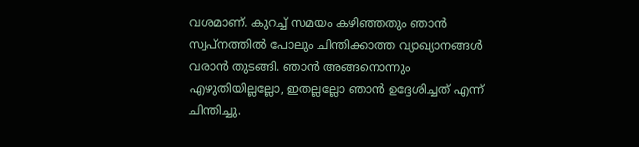വശമാണ്. കുറച്ച് സമയം കഴിഞ്ഞതും ഞാന്‍ സ്വപ്‌നത്തില്‍ പോലും ചിന്തിക്കാത്ത വ്യാഖ്യാനങ്ങള്‍ വരാന്‍ തുടങ്ങി. ഞാന്‍ അങ്ങനൊന്നും എഴുതിയില്ലല്ലോ, ഇതല്ലല്ലോ ഞാന്‍ ഉദ്ദേശിച്ചത് എന്ന് ചിന്തിച്ചു.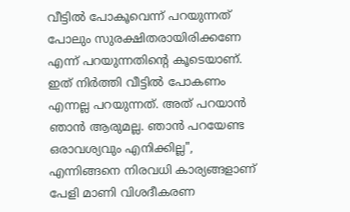വീട്ടില്‍ പോകൂവെന്ന് പറയുന്നത് പോലും സുരക്ഷിതരായിരിക്കണേ എന്ന് പറയുന്നതിന്റെ കൂടെയാണ്. ഇത് നിര്‍ത്തി വീട്ടില്‍ പോകണം എന്നല്ല പറയുന്നത്. അത് പറയാന്‍ ഞാന്‍ ആരുമല്ല. ഞാന്‍ പറയേണ്ട ഒരാവശ്യവും എനിക്കില്ല", എന്നിങ്ങനെ നിരവധി കാര്യങ്ങളാണ് പേളി മാണി വിശദീകരണ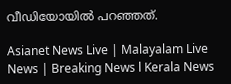വീഡിയോയിൽ പറഞ്ഞത്.

Asianet News Live | Malayalam Live News | Breaking News l Kerala News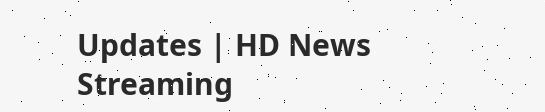Updates | HD News Streaming